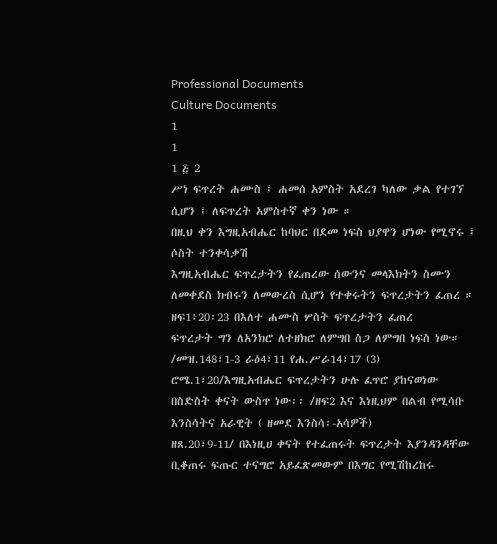Professional Documents
Culture Documents
1
1
1 ፭ 2
ሥነ ፍጥረት ሐሙስ ፤ ሐመሰ አምስት አደረገ ካለው ቃል የተገኘ ሲሆን ፤ ለፍጥረት አምስተኛ ቀን ነው ።
በዚህ ቀን እግዚአብሔር ከባህር በደመ ነፍስ ህያዋን ሆነው የሚኖሩ ፤ ሶስት ተንቀሳቃሽ
እግዚአብሔር ፍጥረታትን የፈጠረው ሰውንና መላእክትን ስሙን ለመቀደስ ክብሩን ለመውረስ ሲሆን የተቀሩትን ፍጥረታትን ፈጠረ ። ዘፍ1፥20፡23 በእለተ ሐሙስ ሦስት ፍጥረታትን ፈጠረ
ፍጥረታት ግን ለአንክሮ ለተዘክሮ ለምግበ ስጋ ለምግበ ነፍስ ነው። /መዝ.148፣1-3 ራዕ4፣11 የሐ.ሥራ14፣17 (3)
ሮሜ.1፣20/እግዚአብሔር ፍጥረታትን ሁሉ ፈጥሮ ያከናወነው በስድስት ቀናት ውስጥ ነው፡፡ /ዘፍ2 እና እነዚህም በልብ የሚሳቡ እንስሳትና አራዊት ( ዘመደ እንስሳ፡-አሳዎች)
ዘጸ.20፣9-11/ በእነዚሀ ቀናት የተፈጠሩት ፍጥረታት እያንዳንዳቸው ቢቆጠሩ ፍጡር ተናግሮ አይፈጽመውም በእግር የሚሽከረከሩ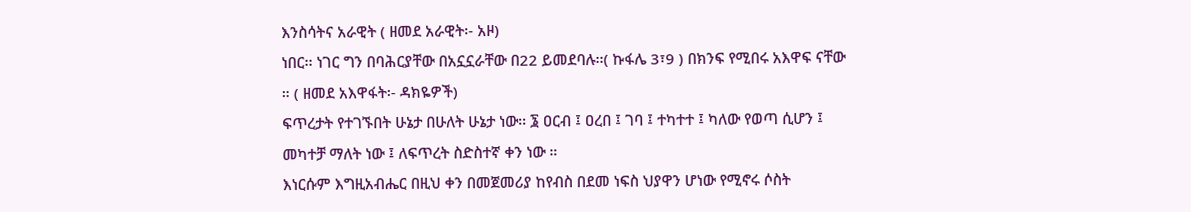እንስሳትና አራዊት ( ዘመደ አራዊት፡- አዞ)
ነበር፡፡ ነገር ግን በባሕርያቸው በአኗኗራቸው በ22 ይመደባሉ፡፡( ኩፋሌ 3፣9 ) በክንፍ የሚበሩ አእዋፍ ናቸው ። ( ዘመደ አእዋፋት፡- ዳክዬዎች)
ፍጥረታት የተገኙበት ሁኔታ በሁለት ሁኔታ ነው፡፡ ፮ ዐርብ ፤ ዐረበ ፤ ገባ ፤ ተካተተ ፤ ካለው የወጣ ሲሆን ፤ መካተቻ ማለት ነው ፤ ለፍጥረት ስድስተኛ ቀን ነው ።
እነርሱም እግዚአብሔር በዚህ ቀን በመጀመሪያ ከየብስ በደመ ነፍስ ህያዋን ሆነው የሚኖሩ ሶስት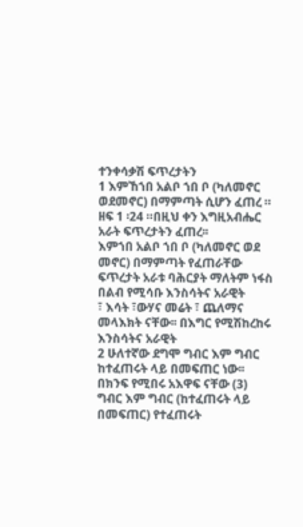ተንቀሳቃሽ ፍጥረታትን
1 እምኸኀበ አልቦ ኀበ ቦ (ካለመኖር ወደመኖር) በማምጣት ሲሆን ፈጠረ ። ዘፍ 1 ፡24 ።በዚህ ቀን እግዚአብሔር አራት ፍጥረታትን ፈጠረ፡፡
እምኀበ አልቦ ኀበ ቦ (ካለመኖር ወደ መኖር) በማምጣት የፈጠራቸው ፍጥረታት አራቱ ባሕርያት ማለትም ነፋስ በልብ የሚሳቡ እንስሳትና አራዊት
፣ እሳት ፣ውሃና መሬት ፣ ጨለማና መላእክት ናቸው፡፡ በእግር የሚሽከረከሩ እንስሳትና አራዊት
2 ሁለተኛው ደግሞ ግብር እም ግብር ከተፈጠሩት ላይ በመፍጠር ነው፡፡ በክንፍ የሚበሩ አእዋፍ ናቸው (3)
ግብር እም ግብር (ከተፈጠሩት ላይ በመፍጠር) የተፈጠሩት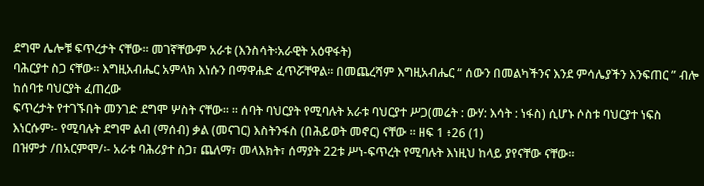ደግሞ ሌሎቹ ፍጥረታት ናቸው፡፡ መገኛቸውም አራቱ (እንስሳት፡አራዊት አዕዋፋት)
ባሕርያተ ስጋ ናቸው፡፡ እግዚአብሔር አምላክ እነሱን በማዋሐድ ፈጥሯቸዋል፡፡ በመጨረሻም እግዚአብሔር “ ሰውን በመልካችንና እንደ ምሳሌያችን እንፍጠር ” ብሎ ከሰባቱ ባህርያት ፈጠረው
ፍጥረታት የተገኙበት መንገድ ደግሞ ሦስት ናቸው፡፡ ። ሰባት ባህርያት የሚባሉት አራቱ ባህርያተ ሥጋ(መሬት : ውሃ: እሳት : ነፋስ) ሲሆኑ ሶስቱ ባህርያተ ነፍስ
እነርሱም፡- የሚባሉት ደግሞ ልብ (ማሰብ) ቃል (መናገር) እስትንፋስ (በሕይወት መኖር) ናቸው ። ዘፍ 1 ፥26 (1)
በዝምታ /በአርምሞ/፡- አራቱ ባሕሪያተ ስጋ፣ ጨለማ፣ መላእክት፣ ሰማያት 22ቱ ሥነ-ፍጥረት የሚባሉት እነዚህ ከላይ ያየናቸው ናቸው፡፡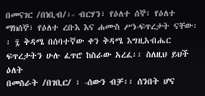በመናገር /በነቢብ/፡- ብርሃን፣ የዕለተ ሰኞ፣ የዕለተ ማክሰኞ፣ የዕለተ ረቡእ እና ሐሙስ ሥነ-ፍጥረታት ናቸው፡፡ ፯ ቅዳሜ በሰባተኛው ቀን ቅዳሜ እግዚአብሔር ፍጥረታትን ሁሉ ፈጥሮ ከስራው አረፈ፡፡ ስለዚህ ይህች ዕለት
በመስራት /በገቢር/ ፡ -ሰውን ብቻ፡፡ ሰንበት ሆና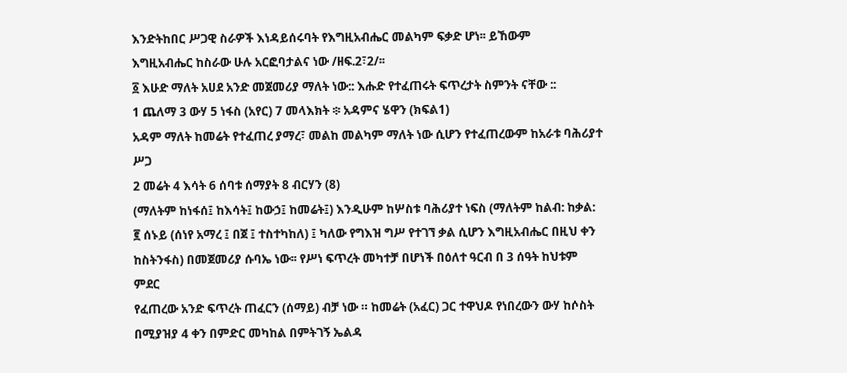እንድትከበር ሥጋዊ ስራዎች እነዳይሰሩባት የእግዚአብሔር መልካም ፍቃድ ሆነ፡፡ ይኸውም
እግዚአብሔር ከስራው ሁሉ አርፎባታልና ነው /ዘፍ.2፣2/፡፡
፩ እሁድ ማለት አሀደ አንድ መጀመሪያ ማለት ነው:: እሑድ የተፈጠሩት ፍጥረታት ስምንት ናቸው ::
1 ጨለማ 3 ውሃ 5 ነፋስ (አየር) 7 መላእክት ፨ አዳምና ሄዋን (ክፍል1)
አዳም ማለት ከመሬት የተፈጠረ ያማረ፣ መልከ መልካም ማለት ነው ሲሆን የተፈጠረውም ከአራቱ ባሕሪያተ ሥጋ
2 መሬት 4 እሳት 6 ሰባቱ ሰማያት 8 ብርሃን (8)
(ማለትም ከነፋሰ፤ ከእሳት፤ ከውኃ፤ ከመሬት፤) እንዲሁም ከሦስቱ ባሕሪያተ ነፍስ (ማለትም ከልብ: ከቃል:
፪ ሰኑይ (ሰነየ አማረ ፤ በጀ ፤ ተስተካከለ) ፤ ካለው የግእዝ ግሥ የተገኘ ቃል ሲሆን እግዚአብሔር በዚህ ቀን ከስትንፋስ) በመጀመሪያ ሱባኤ ነው፡፡ የሥነ ፍጥረት መካተቻ በሆነች በዕለተ ዓርብ በ 3 ሰዓት ከህቱም ምደር
የፈጠረው አንድ ፍጥረት ጠፈርን (ሰማይ) ብቻ ነው ። ከመሬት (አፈር) ጋር ተዋህዶ የነበረውን ውሃ ከሶስት በሚያዝያ 4 ቀን በምድር መካከል በምትገኝ ኤልዳ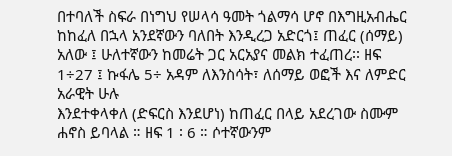በተባለች ስፍራ በነግህ የሠላሳ ዓመት ጎልማሳ ሆኖ በእግዚአብሔር
ከከፈለ በኋላ አንደኛውን ባለበት እንዲረጋ አድርጎ፤ ጠፈር (ሰማይ) አለው ፤ ሁለተኛውን ከመሬት ጋር አርአያና መልክ ተፈጠረ፡፡ ዘፍ 1÷27 ፤ ኩፋሌ 5÷ አዳም ለእንስሳት፣ ለሰማይ ወፎች እና ለምድር አራዊት ሁሉ
እንደተቀላቀለ (ድፍርስ እንደሆነ) ከጠፈር በላይ አደረገው ስሙም ሐኖስ ይባላል ። ዘፍ 1 ፡ 6 ። ሶተኛውንም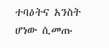ተባዕትና አንስት ሆነው ሲመጡ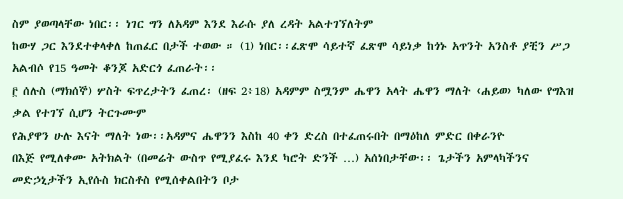ስም ያወጣላቸው ነበር፡፡ ነገር ግን ለአዳም እንደ እራሱ ያለ ረዳት አልተገኘለትም
ከውሃ ጋር እንደተቀላቀለ ከጠፈር በታች ተወው ። (1) ነበር፡፡ፈጽሞ ሳይተኛ ፈጽሞ ሳይነቃ ከጎኑ አጥንት አንስቶ ያቺን ሥጋ አልብሶ የ15 ዓመት ቆንጆ አድርጎ ፈጠራት፡፡
፫ ሰሉስ (ማክሰኞ) ሦስት ፍጥረታትን ፈጠረ፡ (ዘፍ 2፥18) አዳምም ስሟንም ሔዋን አላት ሔዋን ማለት ‹ሐይወ› ካለው የግእዝ ቃል የተገኘ ሲሆን ትርጉሙም
የሕያዋን ሁሉ እናት ማለት ነው፡፡አዳምና ሔዋንን እስከ 40 ቀን ድረስ በተፈጠሩበት በማዕከለ ምድር በቀራንዮ
በእጅ የሚለቀሙ አትክልት (በመሬት ውስጥ የሚያፈሩ እንደ ካሮት ድንች …) አሰነበታቸው፡፡ ጌታችን አምላካችንና መድኃኒታችን ኢየሱስ ክርስቶስ የሚሰቀልበትን ቦታ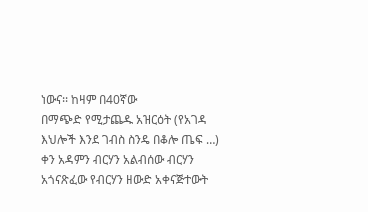ነውና፡፡ ከዛም በ40ኛው
በማጭድ የሚታጨዱ አዝርዕት (የአገዳ እህሎች እንደ ገብስ ስንዴ በቆሎ ጤፍ …) ቀን አዳምን ብርሃን አልብሰው ብርሃን አጎናጽፈው የብርሃን ዘውድ አቀናጅተውት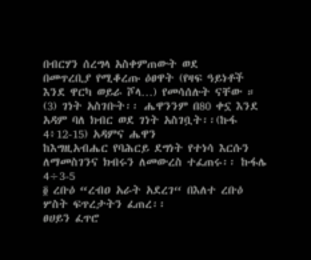በብርሃን ሰረግላ አስቀምጠውት ወደ
በመጥረቢያ የሚቆረጡ ዕፀዋት (የዛፍ ዓይነቶች እንደ ዋርካ ወይራ ሾላ…) የመሳሰሉት ናቸው ። (3) ገነት አስገቡት፡፡ ሔዋንንም በ80 ቀኗ እንደ አዳም ባለ ክብር ወደ ገነት አስገቧት፡፡(ኩፋ 4፥12-15) አዳምና ሔዋን
ከእግዚአብሔር የባሕርይ ደግነት የተነሳ እርሱን ለማመስገንና ክብሩን ለመውረስ ተፈጠሩ፡፡ ኩፋሌ 4÷3-5
፬ ረቡዕ “ረብዐ አራት አደረገ“ በእለተ ረቡዕ ሦስት ፍጥረታትን ፈጠረ፡፡
ፀሀይን ፈጥሮ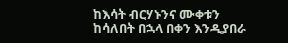ከእሳት ብርሃኑንና ሙቀቱን ከሳለበት በኋላ በቀን እንዲያበራ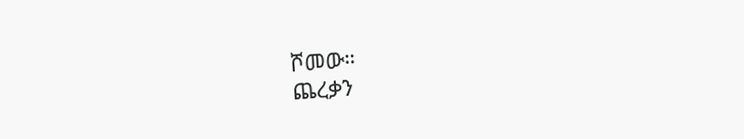ሾመው።
ጨረቃን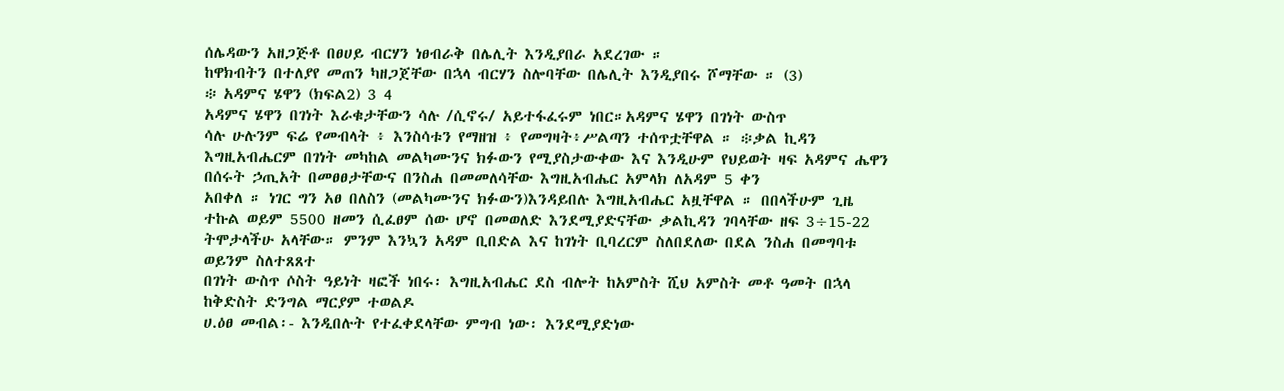ሰሌዳውን አዘጋጅቶ በፀሀይ ብርሃን ነፀብራቅ በሌሊት እንዲያበራ አደረገው ።
ከዋክብትን በተለያየ መጠን ካዘጋጀቸው በኋላ ብርሃን ስሎባቸው በሌሊት እንዲያበሩ ሾማቸው ። (3)
፨ አዳምና ሄዋን (ክፍል2) 3 4
አዳምና ሄዋን በገነት እራቁታቸውን ሳሉ /ሲኖሩ/ አይተፋፈሩም ነበር።አዳምና ሄዋን በገነት ውስጥ
ሳሉ ሁሉንም ፍሬ የመብላት ፥ እንስሳቱን የማዘዝ ፥ የመግዛት፥ሥልጣን ተሰጥቷቸዋል ። ፨ቃል ኪዳን
እግዚአብሔርም በገነት መካከል መልካሙንና ክፉውን የሚያስታውቀው እና እንዲሁም የህይወት ዛፍ አዳምና ሔዋን በሰሩት ኃጢአት በመፀፀታቸውና በንስሐ በመመለሳቸው እግዚአብሔር አምላክ ለአዳም 5 ቀን
አበቀለ ። ነገር ግን አፀ በለስን (መልካሙንና ክፉውን)እንዳይበሉ እግዚአብሔር አዟቸዋል ። በበላችሁም ጊዜ ተኩል ወይም 5500 ዘመን ሲፈፀም ሰው ሆኖ በመወለድ እንደሚያድናቸው ቃልኪዳን ገባላቸው ዘፍ 3÷15-22
ትሞታላችሁ አላቸው። ምንም እንኳን አዳም ቢበድል እና ከገነት ቢባረርም ስለበደለው በደል ንስሐ በመግባቱ ወይንም ስለተጸጸተ
በገነት ውስጥ ሶስት ዓይነት ዛፎች ነበሩ፡ እግዚአብሔር ደስ ብሎት ከአምስት ሺህ አምስት መቶ ዓመት በኋላ ከቅድስት ድንግል ማርያም ተወልዶ
ሀ.ዕፀ መብል፡- እንዲበሉት የተፈቀደላቸው ምግብ ነው፡ እንደሚያድነው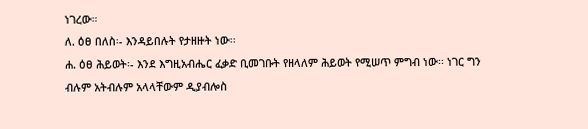ነገረው።
ለ. ዕፀ በለስ፡- እንዳይበሉት የታዘዙት ነው፡፡
ሐ. ዕፀ ሕይወት፡- እንደ እግዚአብሔር ፈቃድ ቢመገቡት የዘላለም ሕይወት የሚሠጥ ምግብ ነው፡፡ ነገር ግን
ብሉም አትብሉም አላላቸውም ዲያብሎስ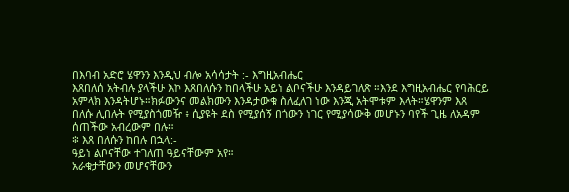በእባብ አድሮ ሄዋንን እንዲህ ብሎ አሳሳታት :- እግዚአብሔር
እጸበለሰ አትብሉ ያላችሁ እኮ እጸበለሱን ከበላችሁ አይነ ልቦናችሁ እንዳይገለጽ ።እንደ እግዚአብሔር የባሕርይ
አምላክ እንዳትሆኑ።ክፉውንና መልክሙን እንዳታውቁ ስለፈለገ ነው እንጂ አትሞቱም እላት።ሄዋንም እጸ
በለሱ ሊበሉት የሚያስጎመዥ ፥ ሲያዩት ደስ የሚያሰኝ በጎውን ነገር የሚያሳውቅ መሆኑን ባየች ጊዜ ለአዳም
ሰጠችው አብረውም በሉ።
፨ እጸ በለሱን ከበሉ በኋላ:-
ዓይነ ልቦናቸው ተገለጠ ዓይናቸውም አየ።
አራቁታቸውን መሆናቸውን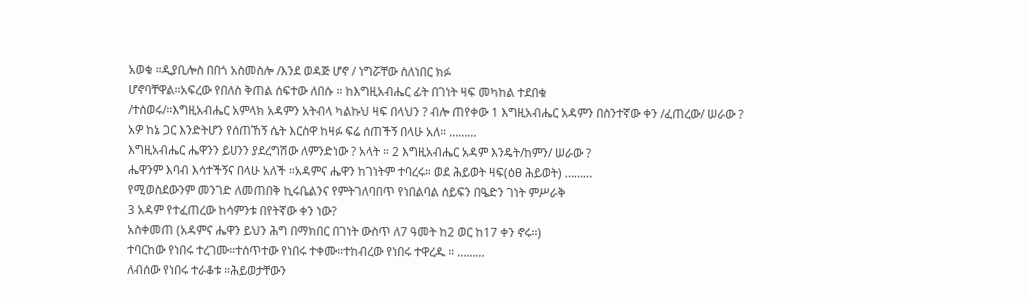አወቁ ።ዲያቢሎስ በበጎ አስመስሎ /እንደ ወዳጅ ሆኖ / ነግሯቸው ስለነበር ክፉ
ሆኖባቸዋል።አፍረው የበለስ ቅጠል ሰፍተው ለበሱ ። ከእግዚአብሔር ፊት በገነት ዛፍ መካከል ተደበቁ
/ተሰወሩ/።እግዚአብሔር አምላክ አዳምን አትብላ ካልኩህ ዛፍ በላህን ? ብሎ ጠየቀው 1 እግዚአብሔር አዳምን በስንተኛው ቀን /ፈጠረው/ ሠራው ?
አዎ ከኔ ጋር እንድትሆን የሰጠኸኝ ሴት እርስዋ ከዛፉ ፍሬ ሰጠችኝ በላሁ አለ። ………
እግዚአብሔር ሔዋንን ይሀንን ያደረግሽው ለምንድነው ? አላት ። 2 እግዚአብሔር አዳም እንዴት/ከምን/ ሠራው ?
ሔዋንም እባብ እሳተችኝና በላሁ አለች ።አዳምና ሔዋን ከገነትም ተባረሩ። ወደ ሕይወት ዛፍ(ዕፀ ሕይወት) ………
የሚወስደውንም መንገድ ለመጠበቅ ኪሩቤልንና የምትገለባበጥ የነበልባል ሰይፍን በዔድን ገነት ምሥራቅ
3 አዳም የተፈጠረው ከሳምንቱ በየትኛው ቀን ነው?
አስቀመጠ (አዳምና ሔዋን ይህን ሕግ በማክበር በገነት ውስጥ ለ7 ዓመት ከ2 ወር ከ17 ቀን ኖሩ፡፡)
ተባርከው የነበሩ ተረገሙ።ተሰጥተው የነበሩ ተቀሙ።ተከብረው የነበሩ ተዋረዱ ። ………
ለብሰው የነበሩ ተራቆቱ ።ሕይወታቸውን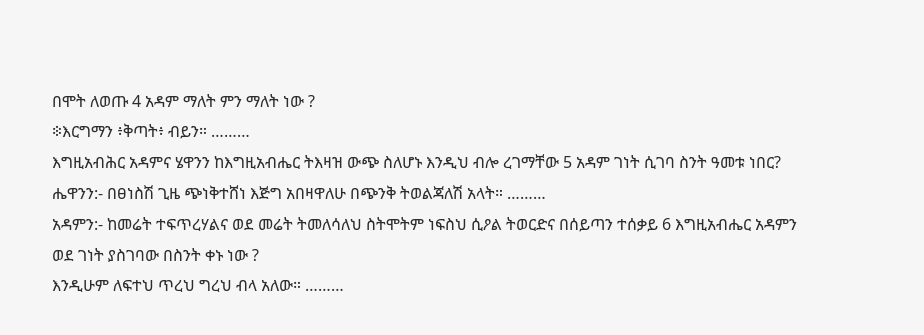በሞት ለወጡ 4 አዳም ማለት ምን ማለት ነው ?
፨እርግማን ፥ቅጣት፥ ብይን። ………
እግዚአብሕር አዳምና ሄዋንን ከእግዚአብሔር ትእዛዝ ውጭ ስለሆኑ እንዲህ ብሎ ረገማቸው 5 አዳም ገነት ሲገባ ስንት ዓመቱ ነበር?
ሔዋንን:- በፀነስሽ ጊዜ ጭነቅተሸነ እጅግ አበዛዋለሁ በጭንቅ ትወልጃለሽ አላት። ………
አዳምን:- ከመሬት ተፍጥረሃልና ወደ መሬት ትመለሳለህ ስትሞትም ነፍስህ ሲዖል ትወርድና በሰይጣን ተሰቃይ 6 እግዚአብሔር አዳምን ወደ ገነት ያስገባው በስንት ቀኑ ነው ?
እንዲሁም ለፍተህ ጥረህ ግረህ ብላ አለው። ………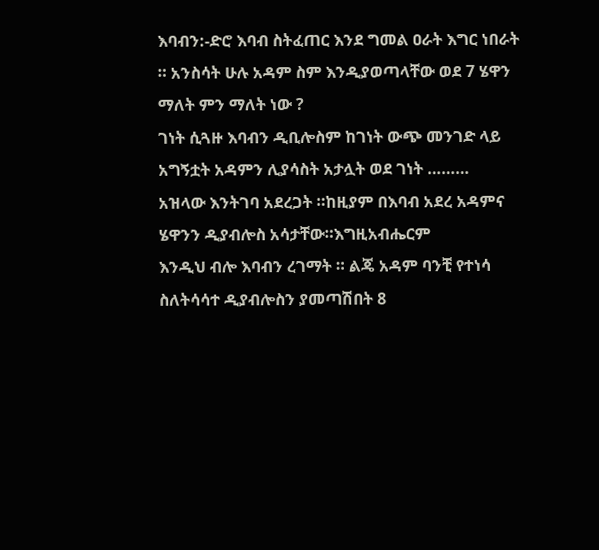እባብን:-ድሮ እባብ ስትፈጠር እንደ ግመል ዐራት እግር ነበራት ። አንስሳት ሁሉ አዳም ስም እንዲያወጣላቸው ወደ 7 ሄዋን ማለት ምን ማለት ነው ?
ገነት ሲጓዙ እባብን ዲቢሎስም ከገነት ውጭ መንገድ ላይ አግኝቷት አዳምን ሊያሳስት አታሏት ወደ ገነት ………
አዝላው እንትገባ አደረጋት ።ከዚያም በእባብ አደረ አዳምና ሄዋንን ዲያብሎስ አሳታቸው።እግዚአብሔርም
እንዲህ ብሎ እባብን ረገማት ። ልጄ አዳም ባንቺ የተነሳ ስለትሳሳተ ዲያብሎስን ያመጣሽበት 8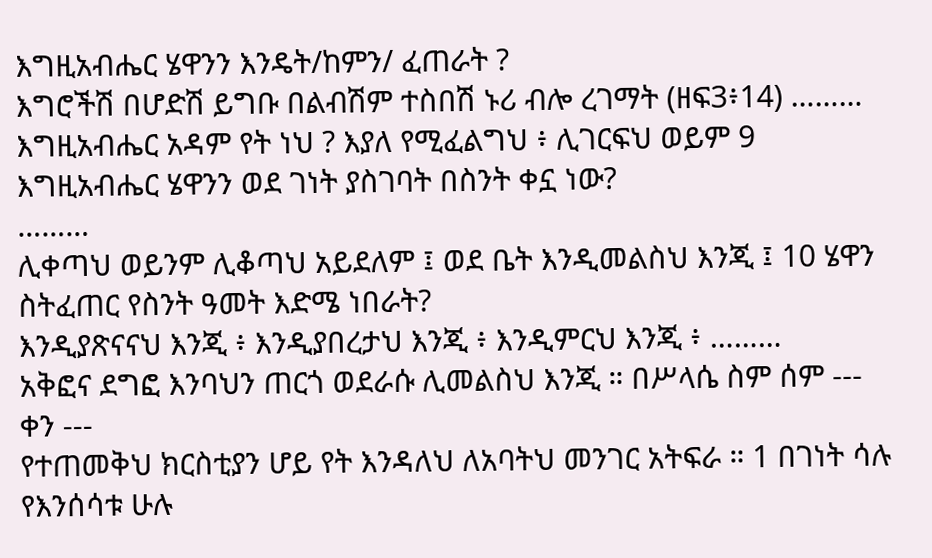እግዚአብሔር ሄዋንን እንዴት/ከምን/ ፈጠራት ?
እግሮችሽ በሆድሽ ይግቡ በልብሽም ተስበሽ ኑሪ ብሎ ረገማት (ዘፍ3፥14) ………
እግዚአብሔር አዳም የት ነህ ? እያለ የሚፈልግህ ፥ ሊገርፍህ ወይም 9 እግዚአብሔር ሄዋንን ወደ ገነት ያስገባት በስንት ቀኗ ነው?
………
ሊቀጣህ ወይንም ሊቆጣህ አይደለም ፤ ወደ ቤት እንዲመልስህ እንጂ ፤ 10 ሄዋን ስትፈጠር የስንት ዓመት እድሜ ነበራት?
እንዲያጽናናህ እንጂ ፥ እንዲያበረታህ እንጂ ፥ እንዲምርህ እንጂ ፥ ………
አቅፎና ደግፎ እንባህን ጠርጎ ወደራሱ ሊመልስህ እንጂ ። በሥላሴ ስም ሰም ---
ቀን ---
የተጠመቅህ ክርስቲያን ሆይ የት እንዳለህ ለአባትህ መንገር አትፍራ ። 1 በገነት ሳሉ የእንሰሳቱ ሁሉ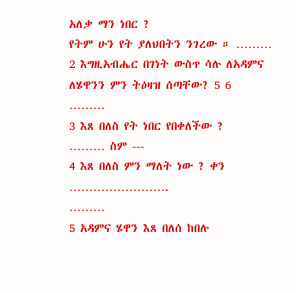አለቃ ማን ነበር ?
የትም ሁን የት ያለህበትን ንገረው ። ………
2 እግዚአብሔር በገነት ውስጥ ሳሉ ለአዳምና ለሄዋንን ምን ትዕዛዝ ሰጣቸው? 5 6
………
3 እጸ በለስ የት ነበር የበቀለችው ?
……… ስም ---
4 እጸ በለስ ምን ማለት ነው ? ቀን …………………….
………
5 አዳምና ሄዋን እጸ በለሰ ከበሉ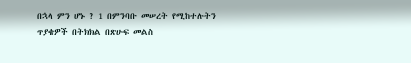በኋላ ምን ሆኑ ? 1 በምንባቡ መሠረት የሚከተሉትን ጥያቄዎች በትክክል በጽሁፍ መልስ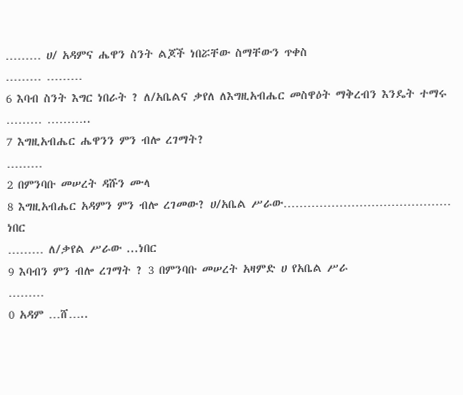……… ሀ/ አዳምና ሔዋን ስንት ልጆች ነበሯቸው ስማቸውን ጥቀስ
……… ………
6 እባብ ስንት እግር ነበራት ? ለ/አቤልና ቃየለ ለእግዚአብሔር መስዋዕት ማቅረብን እንዴት ተማሩ
……… ………..
7 እግዚአብሔር ሔዋንን ምን ብሎ ረገማት?
………
2 በምንባቡ መሠረት ዳሹን ሙላ
8 እግዚአብሔር አዳምን ምን ብሎ ረገመው? ሀ/አቤል ሥራው…………………………………… ነበር
……… ለ/ቃየል ሥራው ...ነበር
9 እባብን ምን ብሎ ረገማት ? 3 በምንባቡ መሠረት አዛምድ ሀ የአቤል ሥራ
………
0 አዳም …ሸ…..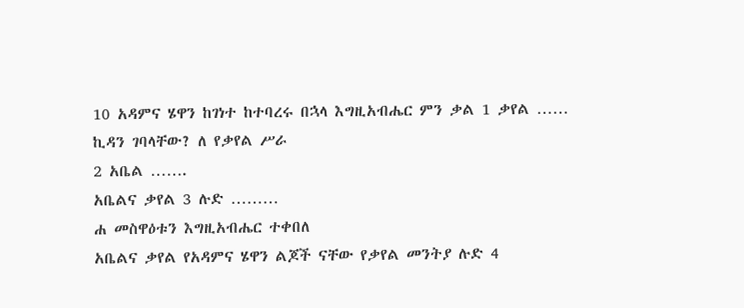10 አዳምና ሄዋን ከገነተ ከተባረሩ በኋላ እግዚአብሔር ምን ቃል 1 ቃየል ……
ኪዳን ገባላቸው? ለ የቃየል ሥራ
2 አቤል …….
አቤልና ቃየል 3 ሉድ ………
ሐ መስዋዕቱን እግዚአብሔር ተቀበለ
አቤልና ቃየል የአዳምና ሄዋን ልጆች ናቸው የቃየል መንትያ ሉድ 4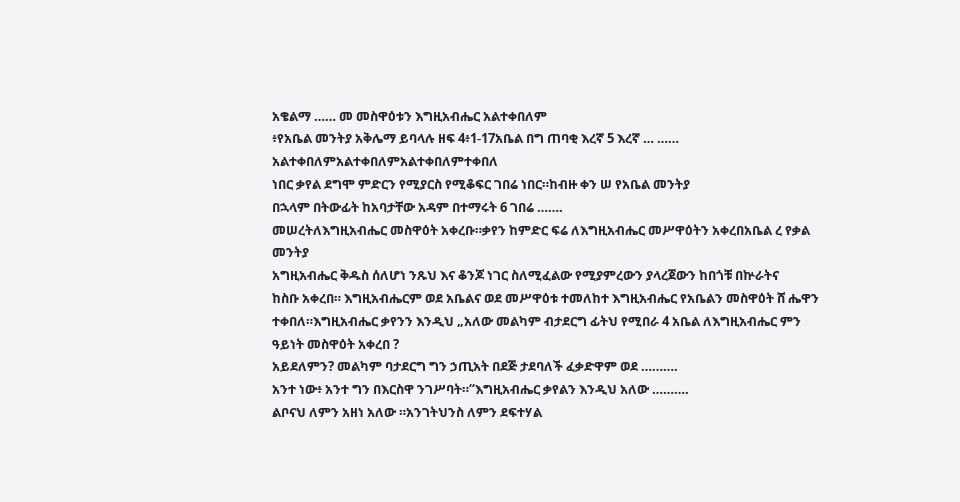አቄልማ …… መ መስዋዕቱን እግዚአብሔር አልተቀበለም
፥የአቤል መንትያ አቅሌማ ይባላሉ ዘፍ 4፥1-17አቤል በግ ጠባቂ እረኛ 5 እረኛ … …… አልተቀበለምአልተቀበለምአልተቀበለምተቀበለ
ነበር ቃየል ደግሞ ምድርን የሚያርስ የሚቆፍር ገበሬ ነበር።ከብዙ ቀን ሠ የአቤል መንትያ
በኋላም በትውፊት ከአባታቸው አዳም በተማሩት 6 ገበሬ …….
መሠረትለእግዚአብሔር መስዋዕት አቀረቡ።ቃየን ከምድር ፍሬ ለእግዚአብሔር መሥዋዕትን አቀረበአቤል ረ የቃል መንትያ
አግዚአብሔር ቅዱስ ሰለሆነ ንጹህ እና ቆንጆ ነገር ስለሚፈልው የሚያምረውን ያላረጀውን ከበጎቹ በኵራትና
ከስቡ አቀረበ። እግዚአብሔርም ወደ አቤልና ወደ መሥዋዕቱ ተመለከተ እግዚአብሔር የአቤልን መስዋዕት ሸ ሔዋን
ተቀበለ።እግዚአብሔር ቃየንን እንዲህ „አለው መልካም ብታደርግ ፊትህ የሚበራ 4 አቤል ለእግዚአብሔር ምን ዓይነት መስዋዕት አቀረበ ?
አይደለምን? መልካም ባታደርግ ግን ኃጢአት በደጅ ታደባለች ፈቃድዋም ወደ ……….
አንተ ነው፥ አንተ ግን በእርስዋ ንገሥባት።“እግዚአብሔር ቃየልን እንዲህ አለው ……….
ልቦናህ ለምን አዘነ አለው ።አንገትህንስ ለምን ደፍተሃል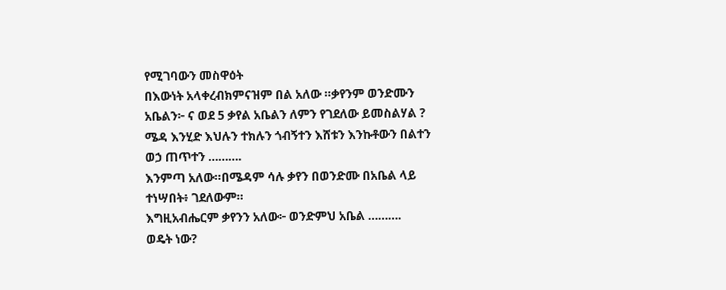የሚገባውን መስዋዕት
በእውነት አላቀረብክምናዝም በል አለው ።ቃየንም ወንድሙን አቤልን፦ ና ወደ 5 ቃየል አቤልን ለምን የገደለው ይመስልሃል ?
ሜዳ እንሂድ እህሉን ተክሉን ጎብኝተን እሸቱን እንኩቶውን በልተን ወኃ ጠጥተን ……….
እንምጣ አለው።በሜዳም ሳሉ ቃየን በወንድሙ በአቤል ላይ ተነሣበት፥ ገደለውም።
እግዚአብሔርም ቃየንን አለው፦ ወንድምህ አቤል ……….
ወዴት ነው?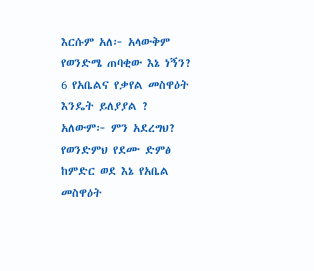እርሱም አለ፦ አላውቅም የወንድሜ ጠባቂው እኔ ነኝን? 6 የአቤልና የቃየል መስዋዕት እንዴት ይለያያል ?
አለውም፦ ምን አደረግህ? የወንድምህ የደሙ ድምፅ ከምድር ወደ እኔ የአቤል መስዋዕት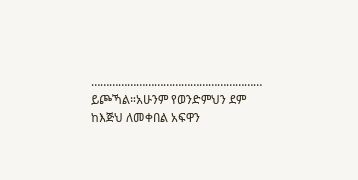…………………………………………………
ይጮኻል።አሁንም የወንድምህን ደም ከእጅህ ለመቀበል አፍዋን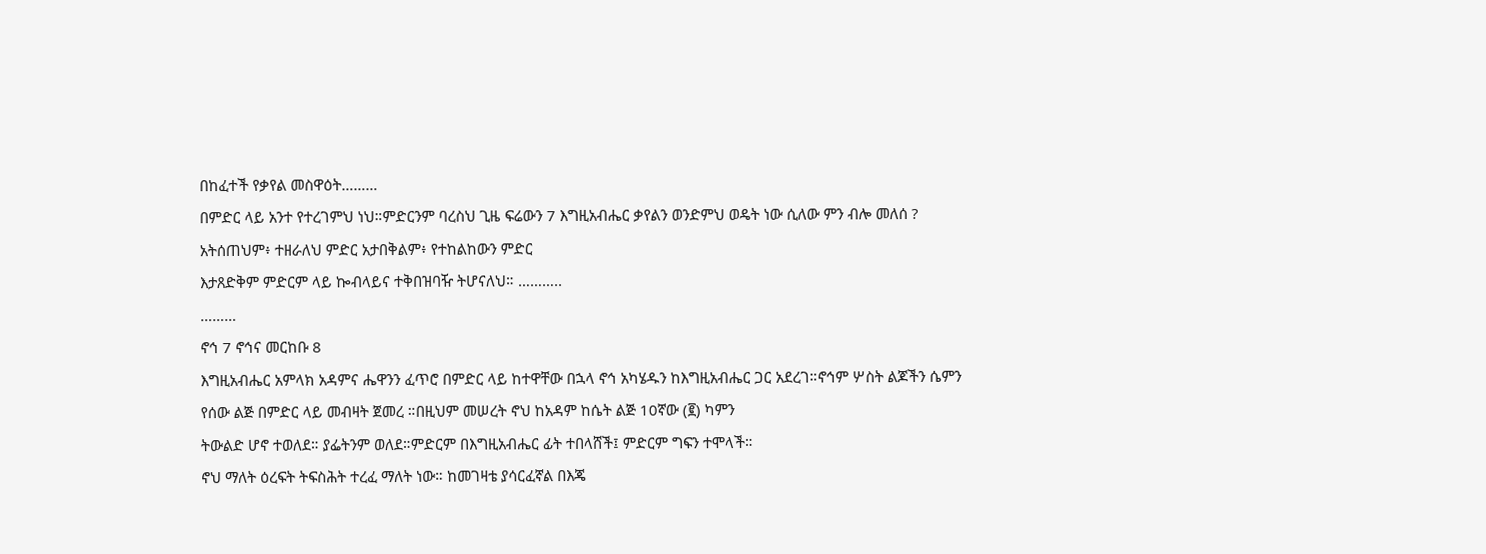በከፈተች የቃየል መስዋዕት………
በምድር ላይ አንተ የተረገምህ ነህ።ምድርንም ባረስህ ጊዜ ፍሬውን 7 እግዚአብሔር ቃየልን ወንድምህ ወዴት ነው ሲለው ምን ብሎ መለሰ ?
አትሰጠህም፥ ተዘራለህ ምድር አታበቅልም፥ የተከልከውን ምድር
እታጸድቅም ምድርም ላይ ኰብላይና ተቅበዝባዥ ትሆናለህ። ………..
………
ኖኅ 7 ኖኅና መርከቡ 8
እግዚአብሔር አምላክ አዳምና ሔዋንን ፈጥሮ በምድር ላይ ከተዋቸው በኋላ ኖኅ አካሄዱን ከእግዚአብሔር ጋር አደረገ።ኖኅም ሦስት ልጆችን ሴምን
የሰው ልጅ በምድር ላይ መብዛት ጀመረ ።በዚህም መሠረት ኖህ ከአዳም ከሴት ልጅ 10ኛው (፪) ካምን
ትውልድ ሆኖ ተወለደ። ያፌትንም ወለደ።ምድርም በእግዚአብሔር ፊት ተበላሸች፤ ምድርም ግፍን ተሞላች።
ኖህ ማለት ዕረፍት ትፍስሕት ተረፈ ማለት ነው። ከመገዛቴ ያሳርፈኛል በእጄ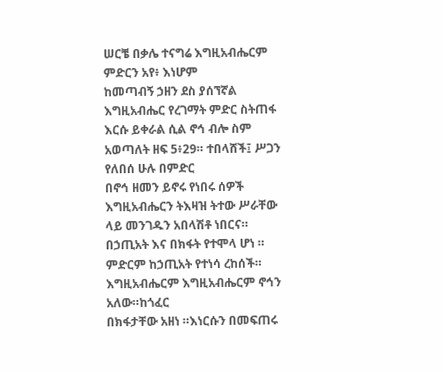ሠርቼ በቃሌ ተናግሬ እግዚአብሔርም ምድርን አየ፥ እነሆም
ከመጣብኝ ኃዘን ደስ ያሰኘኛል እግዚአብሔር የረገማት ምድር ስትጠፋ እርሱ ይቀራል ሲል ኖኅ ብሎ ስም
አወጣለት ዘፍ 5፥29። ተበላሸች፤ ሥጋን የለበሰ ሁሉ በምድር
በኖኅ ዘመን ይኖሩ የነበሩ ሰዎች እግዚአብሔርን ትእዛዝ ትተው ሥራቸው ላይ መንገዱን አበላሽቶ ነበርና።
በኃጢአት እና በክፋት የተሞላ ሆነ ። ምድርም ከኃጢአት የተነሳ ረከሰች። እግዚአብሔርም እግዚአብሔርም ኖኅን አለው።ከጎፈር
በክፋታቸው አዘነ ።እነርሱን በመፍጠሩ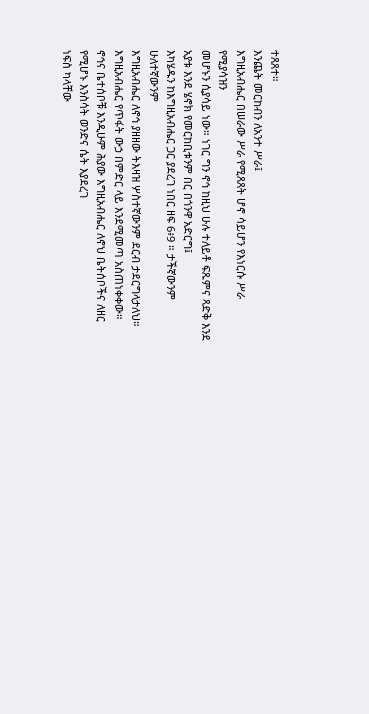ተጸጸተ።
እንጨት መርከብን ለአንተ ሥራ፤
እግዚአብሔር በሠራው ሥራ የሚጸጸት ሆኖ ሳይሆን የእነርሱ ሥራ የሚያሳዝን
መሆኑን ሲያሳይ ነው። ነገር ግን ኖኅ ከዚህ ሁሉ ተለይቶ ፍጹምና ጻድቅ እንደ አያቱ እንደ ሄኖክ የመርከቢቱንም በር በጎንዋ አድርግ፤
እካሄዱን ከእግዚአብሔር ጋር ያደረገ ነበር ዘፍ 6፥9 ። ታችኛውንም ሁለተኛውንም
እግዚአብሔር ለኖኅ ያዘዘው ትእዛዝ ሦስተኛውንም ደርብ ታደርግላታለህ።
እግዚአብሔር የጥፋት ውኃ በምድር ላይ እንደሚመጣ አስጠነቀቀው። ኖኅና ቤተሰቦቹ እንዲሁም ሕያው እግዚአብሔር ለኖህ ቤትሰቦችና ለዘር የሚሆኑ እንስሳት ወንድና ሴት እያደረገ
ነፍስ ካላቸው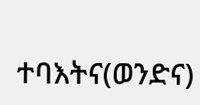ተባእትና(ወንድና)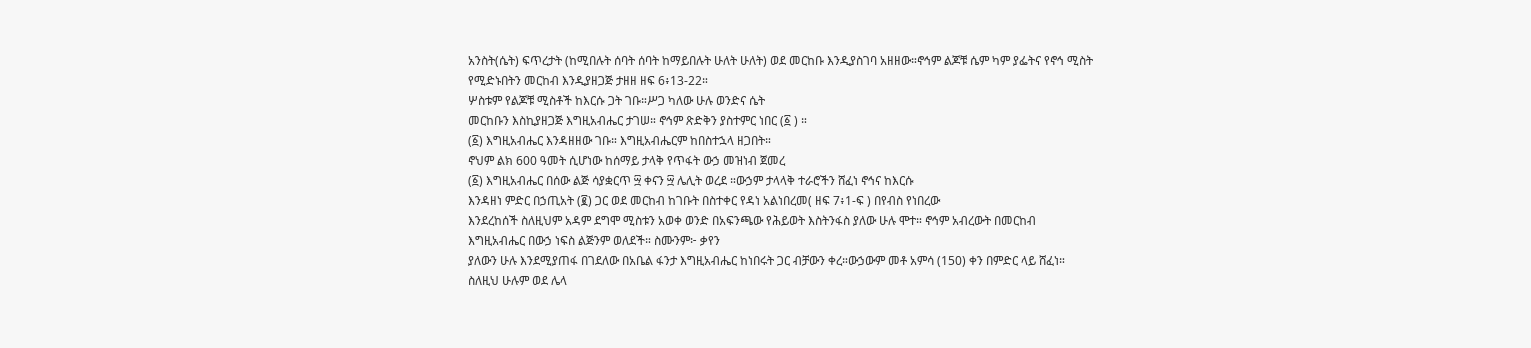አንስት(ሴት) ፍጥረታት (ከሚበሉት ሰባት ሰባት ከማይበሉት ሁለት ሁለት) ወደ መርከቡ እንዲያስገባ አዘዘው።ኖኅም ልጆቹ ሴም ካም ያፌትና የኖኅ ሚስት
የሚድኑበትን መርከብ እንዲያዘጋጅ ታዘዘ ዘፍ 6፥13-22።
ሦስቱም የልጆቹ ሚስቶች ከእርሱ ጋት ገቡ።ሥጋ ካለው ሁሉ ወንድና ሴት
መርከቡን እስኪያዘጋጅ እግዚአብሔር ታገሠ። ኖኅም ጽድቅን ያስተምር ነበር (፩ ) ።
(፩) እግዚአብሔር እንዳዘዘው ገቡ። እግዚአብሔርም ከበስተኋላ ዘጋበት።
ኖህም ልክ 600 ዓመት ሲሆነው ከሰማይ ታላቅ የጥፋት ውኃ መዝነብ ጀመረ
(፩) እግዚአብሔር በሰው ልጅ ሳያቋርጥ ፵ ቀናን ፵ ሌሊት ወረደ ።ውኃም ታላላቅ ተራሮችን ሸፈነ ኖኅና ከእርሱ
እንዳዘነ ምድር በኃጢአት (፪) ጋር ወደ መርከብ ከገቡት በስተቀር የዳነ አልነበረመ( ዘፍ 7፥1-ፍ ) በየብስ የነበረው
እንደረከሰች ስለዚህም አዳም ደግሞ ሚስቱን አወቀ ወንድ በአፍንጫው የሕይወት እስትንፋስ ያለው ሁሉ ሞተ። ኖኅም አብረውት በመርከብ
እግዚአብሔር በውኃ ነፍስ ልጅንም ወለደች። ስሙንም፦ ቃየን
ያለውን ሁሉ እንደሚያጠፋ በገደለው በአቤል ፋንታ እግዚአብሔር ከነበሩት ጋር ብቻውን ቀረ።ውኃውም መቶ አምሳ (150) ቀን በምድር ላይ ሸፈነ።
ስለዚህ ሁሉም ወደ ሌላ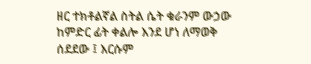ዘር ተክቶልኛል ስትል ሴት ቁራንም ውኃው ከምድር ፊት ቀልሎ እንደ ሆነ ለማወቅ ሰደደው ፤ እርሱም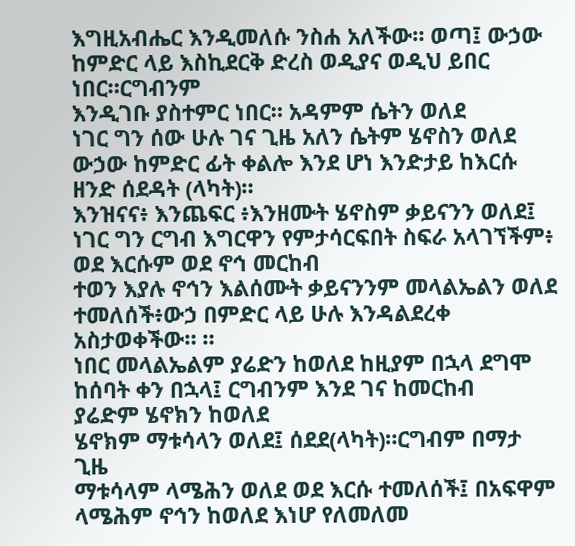እግዚአብሔር እንዲመለሱ ንስሐ አለችው። ወጣ፤ ውኃው ከምድር ላይ እስኪደርቅ ድረስ ወዲያና ወዲህ ይበር ነበር።ርግብንም
እንዲገቡ ያስተምር ነበር። አዳምም ሴትን ወለደ
ነገር ግን ሰው ሁሉ ገና ጊዜ አለን ሴትም ሄኖስን ወለደ ውኃው ከምድር ፊት ቀልሎ እንደ ሆነ እንድታይ ከእርሱ ዘንድ ሰደዳት (ላካት)።
እንዝናና፥ እንጨፍር ፥እንዘሙት ሄኖስም ቃይናንን ወለደ፤ ነገር ግን ርግብ እግርዋን የምታሳርፍበት ስፍራ አላገኘችም፥ ወደ እርሱም ወደ ኖኅ መርከብ
ተወን እያሉ ኖኅን እልሰሙት ቃይናንንም መላልኤልን ወለደ ተመለሰች፥ውኃ በምድር ላይ ሁሉ እንዳልደረቀ አስታወቀችው። ።
ነበር መላልኤልም ያሬድን ከወለደ ከዚያም በኋላ ደግሞ ከሰባት ቀን በኋላ፤ ርግብንም እንደ ገና ከመርከብ
ያሬድም ሄኖክን ከወለደ
ሄኖክም ማቱሳላን ወለደ፤ ሰደደ(ላካት)።ርግብም በማታ ጊዜ
ማቱሳላም ላሜሕን ወለደ ወደ እርሱ ተመለሰች፤ በአፍዋም
ላሜሕም ኖኅን ከወለደ እነሆ የለመለመ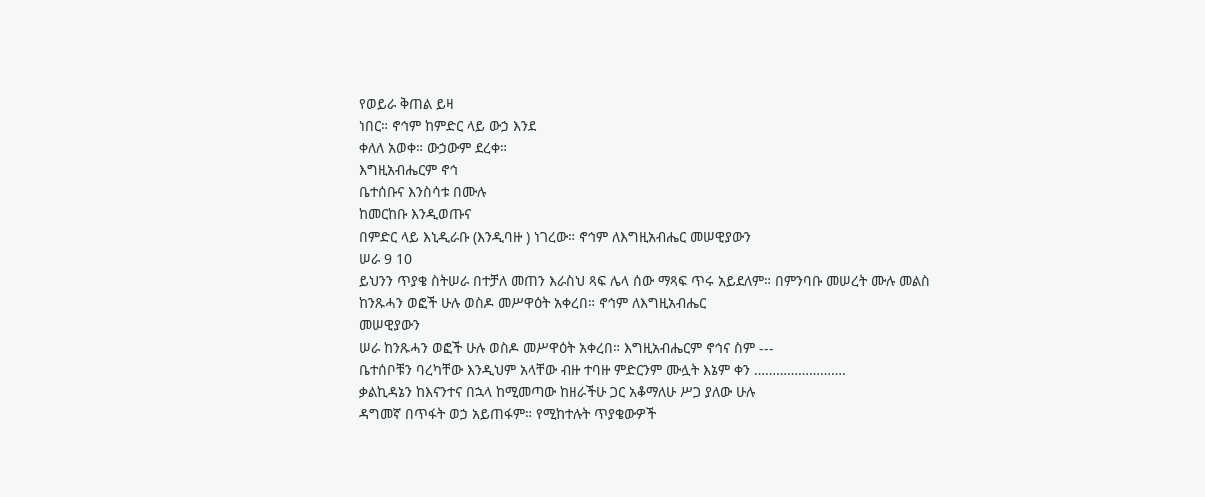የወይራ ቅጠል ይዛ
ነበር። ኖኅም ከምድር ላይ ውኃ እንደ
ቀለለ አወቀ። ውኃውም ደረቀ።
እግዚአብሔርም ኖኅ
ቤተሰቡና እንስሳቱ በሙሉ
ከመርከቡ እንዲወጡና
በምድር ላይ እኒዲራቡ (እንዲባዙ ) ነገረው። ኖኅም ለእግዚአብሔር መሠዊያውን
ሠራ 9 10
ይህንን ጥያቄ ስትሠራ በተቻለ መጠን እራስህ ጻፍ ሌላ ሰው ማጻፍ ጥሩ አይደለም። በምንባቡ መሠረት ሙሉ መልስ
ከንጹሓን ወፎች ሁሉ ወስዶ መሥዋዕት አቀረበ። ኖኅም ለእግዚአብሔር
መሠዊያውን
ሠራ ከንጹሓን ወፎች ሁሉ ወስዶ መሥዋዕት አቀረበ። እግዚአብሔርም ኖኅና ስም ---
ቤተሰቦቹን ባረካቸው እንዲህም አላቸው ብዙ ተባዙ ምድርንም ሙሏት እኔም ቀን …………………….
ቃልኪዳኔን ከእናንተና በኋላ ከሚመጣው ከዘራችሁ ጋር አቆማለሁ ሥጋ ያለው ሁሉ
ዳግመኛ በጥፋት ወኃ አይጠፋም። የሚከተሉት ጥያቄውዎች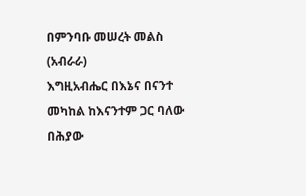በምንባቡ መሠረት መልስ (አብራራ)
እግዚአብሔር በእኔና በናንተ መካከል ከእናንተም ጋር ባለው በሕያው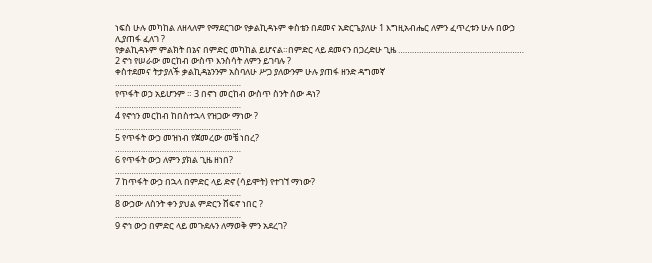ነፍስ ሁሉ መካከል ለዘላለም የማደርገው የቃልኪዳኑም ቀስቴን በደመና አድርጌያለሁ 1 እግዚአብሔር ለምን ፈጥረቱን ሁሉ በውኃ ሊያጠፋ ፈለገ ?
የቃልኪዳኑም ምልክት በኔና በምድር መካከል ይሆናል።በምድር ላይ ደመናን በጋረድሁ ጊዜ ………………………………………………
2 ኖኅ የሠራው መርከብ ውስጥ እንስሳት ለምን ይገባሉ ?
ቀስተደመና ትታያለች ቃልኪዳኔንንም አስባለሁ ሥጋ ያለውንም ሁሉ ያጠፋ ዘንድ ዳግመኛ
………………………………………………
የጥፋት ወኃ አይሆንም ። 3 በኖኀ መርከብ ውስጥ ስንት ሰው ዳነ?
………………………………………………
4 የኖኅን መርከብ ከበስተኋላ የዝጋው ማነው ?
………………………………………………
5 የጥፋት ውኃ መዝነብ የጀመረው መቼ ነበረ?
………………………………………………
6 የጥፋት ውኃ ለምን ያክል ጊዜ ዘነበ?
………………………………………………
7 ከጥፋት ውኃ በኋላ በምድር ላይ ድኖ (ሳይሞት) የተገኘ ማነው?
………………………………………………
8 ውኃው ለስንት ቀን ያህል ምድርን ሸፍኖ ነበር ?
………………………………………………
9 ኖኅ ውኃ በምድር ላይ መጉደሉን ለማወቅ ምን አደረገ?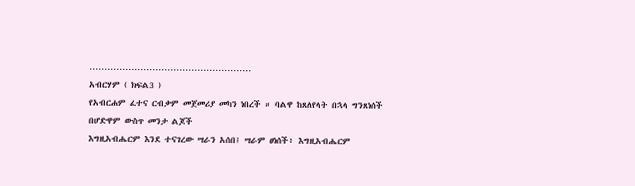………………………………………………
አብርሃም ( ክፍል3 )
የአብርሐም ፈተና ርብቃም መጀመሪያ መካን ነበረች ። ባልዋ ከጸለየላት በኋላ ግንጸነሰች በሆድዋም ውስጥ መንታ ልጆች
እግዚአብሔርም እንደ ተናገረው ሣራን አሰበ፤ ሣራም ፀነሰች፥ እግዚአብሔርም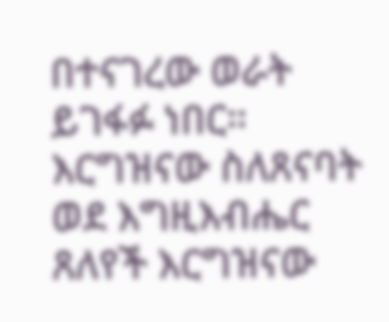በተናገረው ወራት ይገፋፉ ነበር። እርግዝናው ስለጸናባት ወደ እግዚእብሔር ጸለየች እርግዝናው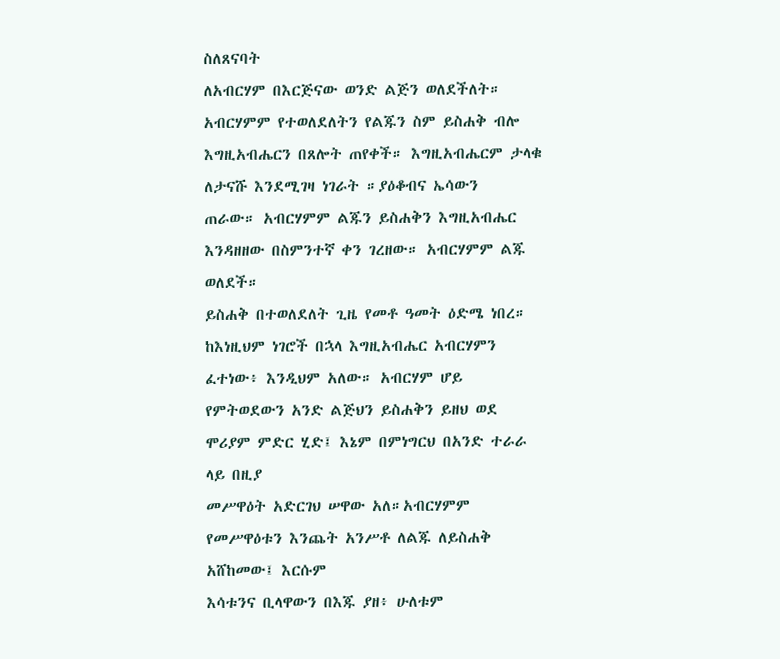ስለጸናባት
ለአብርሃም በእርጅናው ወንድ ልጅን ወለደችለት። አብርሃምም የተወለደለትን የልጁን ስም ይስሐቅ ብሎ እግዚአብሔርን በጸሎት ጠየቀች። እግዚአብሔርም ታላቁ ለታናሹ እንደሚገዛ ነገራት ።ያዕቆብና ኤሳውን
ጠራው። አብርሃምም ልጁን ይስሐቅን እግዚአብሔር እንዳዘዘው በስምንተኛ ቀን ገረዘው። አብርሃምም ልጁ ወለደች።
ይስሐቅ በተወለደለት ጊዜ የመቶ ዓመት ዕድሜ ነበረ።
ከእነዚህም ነገሮች በኋላ እግዚአብሔር አብርሃምን ፈተነው፥ እንዲህም አለው። አብርሃም ሆይ
የምትወደውን አንድ ልጅህን ይስሐቅን ይዘህ ወደ ሞሪያም ምድር ሂድ፤ እኔም በምነግርህ በአንድ ተራራ ላይ በዚያ
መሥዋዕት አድርገህ ሠዋው አለ።አብርሃምም የመሥዋዕቱን እንጨት አንሥቶ ለልጁ ለይስሐቅ አሸከመው፤ እርሱም
እሳቱንና ቢላዋውን በእጁ ያዘ፥ ሁለቱም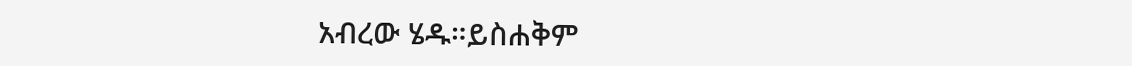አብረው ሄዱ።ይስሐቅም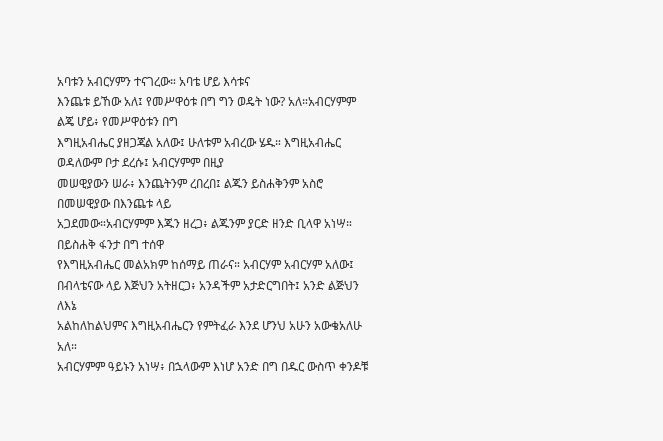አባቱን አብርሃምን ተናገረው። አባቴ ሆይ እሳቱና
እንጨቱ ይኸው አለ፤ የመሥዋዕቱ በግ ግን ወዴት ነው? አለ።አብርሃምም ልጄ ሆይ፥ የመሥዋዕቱን በግ
እግዚአብሔር ያዘጋጃል አለው፤ ሁለቱም አብረው ሄዱ። እግዚአብሔር ወዳለውም ቦታ ደረሱ፤ አብርሃምም በዚያ
መሠዊያውን ሠራ፥ እንጨትንም ረበረበ፤ ልጁን ይስሐቅንም አስሮ በመሠዊያው በእንጨቱ ላይ
አጋደመው።አብርሃምም እጁን ዘረጋ፥ ልጁንም ያርድ ዘንድ ቢላዋ አነሣ።
በይስሐቅ ፋንታ በግ ተሰዋ
የእግዚአብሔር መልአክም ከሰማይ ጠራና። አብርሃም አብርሃም አለው፤
በብላቴናው ላይ እጅህን አትዘርጋ፥ አንዳችም አታድርግበት፤ አንድ ልጅህን ለእኔ
አልከለከልህምና እግዚአብሔርን የምትፈራ እንደ ሆንህ አሁን አውቄአለሁ አለ።
አብርሃምም ዓይኑን አነሣ፥ በኋላውም እነሆ አንድ በግ በዱር ውስጥ ቀንዶቹ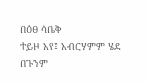በዕፀ ሳቤቅ
ተይዞ አየ፤ አብርሃምም ሄደ በጉንም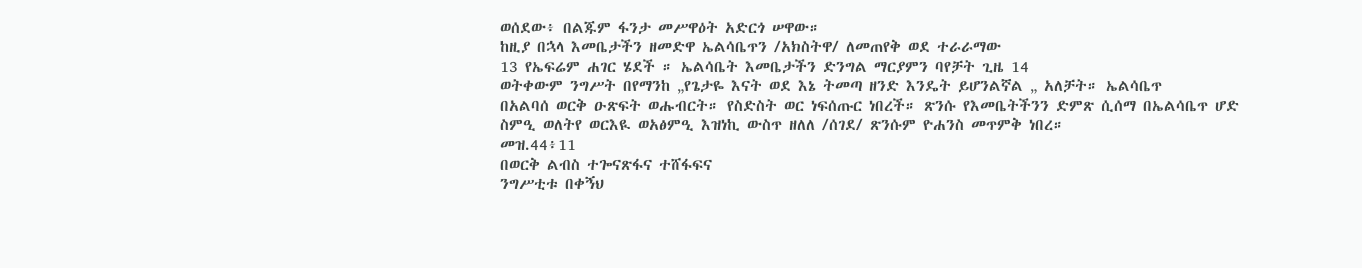ወሰደው፥ በልጁም ፋንታ መሥዋዕት አድርጎ ሠዋው።
ከዚያ በኋላ እመቤታችን ዘመድዋ ኤልሳቤጥን /አክስትዋ/ ለመጠየቅ ወደ ተራራማው
13 የኤፍሬም ሐገር ሄደች ። ኤልሳቤት እመቤታችን ድንግል ማርያምን ባየቻት ጊዜ 14
ወትቀውም ንግሥት በየማንከ „የጌታዬ እናት ወደ እኔ ትመጣ ዘንድ እንዴት ይሆንልኛል „ አለቻት። ኤልሳቤጥ
በአልባሰ ወርቅ ዑጽፍት ወሑብርት። የስድስት ወር ነፍሰጡር ነበረች። ጽንሱ የእመቤትችንን ድምጽ ሲሰማ በኤልሳቤጥ ሆድ
ስምዒ ወለትየ ወርእዪ ወአፅምዒ እዝነኪ ውስጥ ዘለለ /ሰገደ/ ጽንሱም ዮሐንስ መጥምቅ ነበረ።
መዝ.44፥11
በወርቅ ልብስ ተጐናጽፋና ተሸፋፍና
ንግሥቲቱ በቀኝህ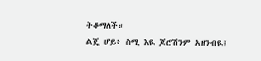ትቆማለች።
ልጄ ሆይ፥ ስሚ እዪ ጆሮሽንም አዘንብዪ፤